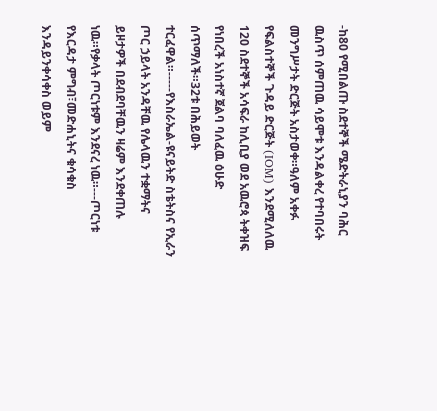-ከ80 የሚበልጡ ስደተኞች ሜድትራኒያን ባሕር ዉስጥ ሰምጠዉ ሳይሞቱ እንዳልቀረ የተባበሩት መንግሥታት ድርጅት አስታወቀ።ዓለም አቀፉ የፍልስተኞች ጉዳይ ድርጅት (IOM) እንደሚለለዉ 120 ስደተኞች አሳፍራ ከሊቢያ ወደ አዉሮጳ ትቀዝፍ የነበረች አነስተኛ ጀልባ ባለፈዉ ዕሁድ ሰጥማለች።32ቱ በሕይወት ተርፈዋል።-----የእስራኤል-ዩናይትድ ስቴትስና የኢራን ጦር ኃይላት አንዳቸዉ የሌላዉን ተቋማትና ይዞታዎች በደብደባቸዉን ዛሬም እንደቀጠሉ ነዉ።የቃላት ጦርነቱም እንደናረ ነዉ።---ጦርነቱ የእርዳታ ምግብ፣መድሐኒትና ቁሳቁስ እንዳይንቀሳቀስ ወይም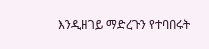እንዲዘገይ ማድረጉን የተባበሩት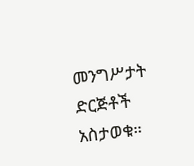መንግሥታት ድርጅቶች አስታወቁ።